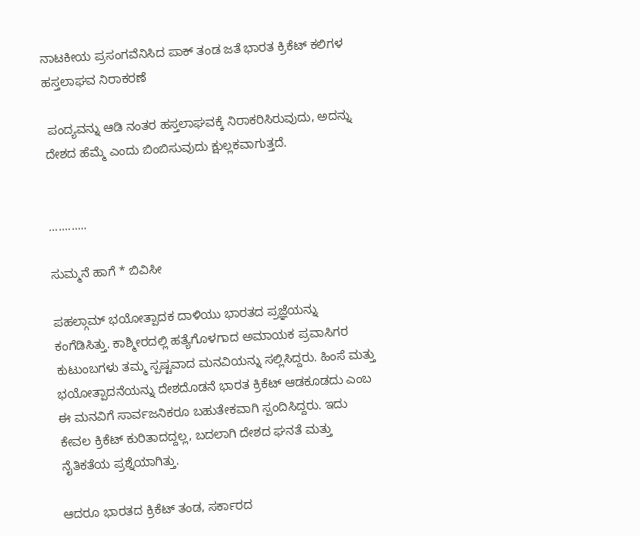ನಾಟಕೀಯ ಪ್ರಸಂಗವೆನಿಸಿದ ಪಾಕ್ ತಂಡ ಜತೆ ಭಾರತ ಕ್ರಿಕೆಟ್ ಕಲಿಗಳ ಹಸ್ತಲಾಘವ ನಿರಾಕರಣೆ

 ಪಂದ್ಯವನ್ನು ಆಡಿ ನಂತರ ಹಸ್ತಲಾಘವಕ್ಕೆ ನಿರಾಕರಿಸಿರುವುದು, ಅದನ್ನು ದೇಶದ ಹೆಮ್ಮೆ ಎಂದು ಬಿಂಬಿಸುವುದು ಕ್ಷುಲ್ಲಕವಾಗುತ್ತದೆ.


............

ಸುಮ್ಮನೆ ಹಾಗೆ * ಬಿವಿಸೀ

ಪಹಲ್ಗಾಮ್ ಭಯೋತ್ಪಾದಕ ದಾಳಿಯು ಭಾರತದ ಪ್ರಜ್ಞೆಯನ್ನು ಕಂಗೆಡಿಸಿತ್ತು. ಕಾಶ್ಮೀರದಲ್ಲಿ ಹತ್ಯೆಗೊಳಗಾದ ಅಮಾಯಕ ಪ್ರವಾಸಿಗರ ಕುಟುಂಬಗಳು ತಮ್ಮ ಸ್ಪಷ್ಟವಾದ ಮನವಿಯನ್ನು ಸಲ್ಲಿಸಿದ್ದರು. ಹಿಂಸೆ ಮತ್ತು ಭಯೋತ್ಪಾದನೆಯನ್ನು ದೇಶದೊಡನೆ ಭಾರತ ಕ್ರಿಕೆಟ್ ಆಡಕೂಡದು ಎಂಬ ಈ ಮನವಿಗೆ ಸಾರ್ವಜನಿಕರೂ ಬಹುತೇಕವಾಗಿ ಸ್ಪಂದಿಸಿದ್ದರು. ಇದು ಕೇವಲ ಕ್ರಿಕೆಟ್ ಕುರಿತಾದದ್ದಲ್ಲ, ಬದಲಾಗಿ ದೇಶದ ಘನತೆ ಮತ್ತು ನೈತಿಕತೆಯ ಪ್ರಶ್ನೆಯಾಗಿತ್ತು.

ಆದರೂ ಭಾರತದ ಕ್ರಿಕೆಟ್ ತಂಡ, ಸರ್ಕಾರದ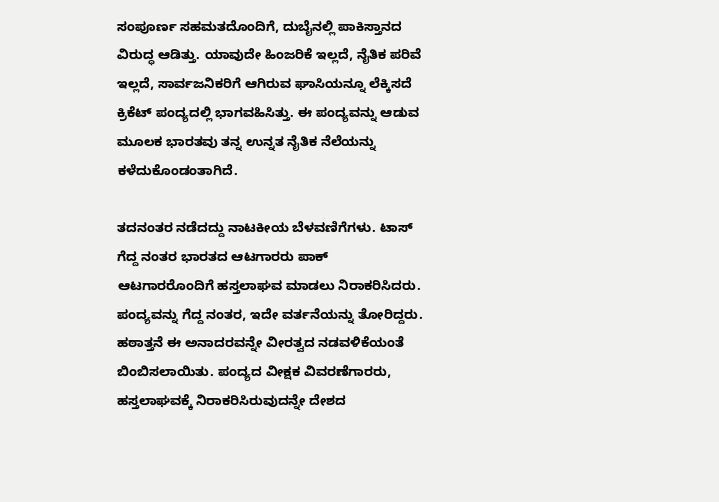ಸಂಪೂರ್ಣ ಸಹಮತದೊಂದಿಗೆ, ದುಬೈನಲ್ಲಿ ಪಾಕಿಸ್ತಾನದ ವಿರುದ್ಧ ಆಡಿತ್ತು. ಯಾವುದೇ ಹಿಂಜರಿಕೆ ಇಲ್ಲದೆ, ನೈತಿಕ ಪರಿವೆ ಇಲ್ಲದೆ, ಸಾರ್ವಜನಿಕರಿಗೆ ಆಗಿರುವ ಘಾಸಿಯನ್ನೂ ಲೆಕ್ಕಿಸದೆ ಕ್ರಿಕೆಟ್ ಪಂದ್ಯದಲ್ಲಿ ಭಾಗವಹಿಸಿತ್ತು. ಈ ಪಂದ್ಯವನ್ನು ಆಡುವ ಮೂಲಕ ಭಾರತವು ತನ್ನ ಉನ್ನತ ನೈತಿಕ ನೆಲೆಯನ್ನು ಕಳೆದುಕೊಂಡಂತಾಗಿದೆ.

ತದನಂತರ ನಡೆದದ್ದು ನಾಟಕೀಯ ಬೆಳವಣಿಗೆಗಳು. ಟಾಸ್ ಗೆದ್ದ ನಂತರ ಭಾರತದ ಆಟಗಾರರು ಪಾಕ್ ಆಟಗಾರರೊಂದಿಗೆ ಹಸ್ತಲಾಘವ ಮಾಡಲು ನಿರಾಕರಿಸಿದರು. ಪಂದ್ಯವನ್ನು ಗೆದ್ದ ನಂತರ, ಇದೇ ವರ್ತನೆಯನ್ನು ತೋರಿದ್ದರು. ಹಠಾತ್ತನೆ ಈ ಅನಾದರವನ್ನೇ ವೀರತ್ವದ ನಡವಳಿಕೆಯಂತೆ ಬಿಂಬಿಸಲಾಯಿತು. ಪಂದ್ಯದ ವೀಕ್ಷಕ ವಿವರಣೆಗಾರರು, ಹಸ್ತಲಾಘವಕ್ಕೆ ನಿರಾಕರಿಸಿರುವುದನ್ನೇ ದೇಶದ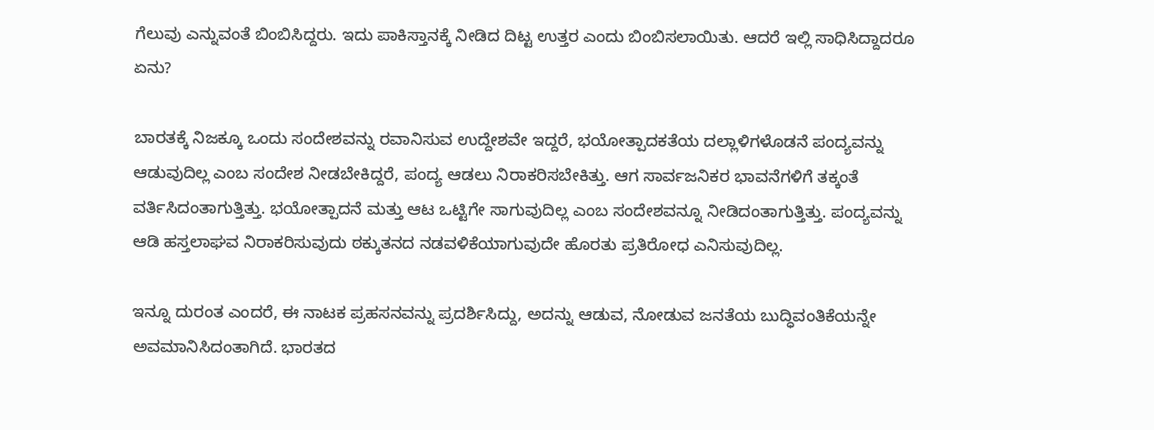ಗೆಲುವು ಎನ್ನುವಂತೆ ಬಿಂಬಿಸಿದ್ದರು. ಇದು ಪಾಕಿಸ್ತಾನಕ್ಕೆ ನೀಡಿದ ದಿಟ್ಟ ಉತ್ತರ ಎಂದು ಬಿಂಬಿಸಲಾಯಿತು. ಆದರೆ ಇಲ್ಲಿ ಸಾಧಿಸಿದ್ದಾದರೂ ಏನು?

ಬಾರತಕ್ಕೆ ನಿಜಕ್ಕೂ ಒಂದು ಸಂದೇಶವನ್ನು ರವಾನಿಸುವ ಉದ್ದೇಶವೇ ಇದ್ದರೆ, ಭಯೋತ್ಪಾದಕತೆಯ ದಲ್ಲಾಳಿಗಳೊಡನೆ ಪಂದ್ಯವನ್ನು ಆಡುವುದಿಲ್ಲ ಎಂಬ ಸಂದೇಶ ನೀಡಬೇಕಿದ್ದರೆ, ಪಂದ್ಯ ಆಡಲು ನಿರಾಕರಿಸಬೇಕಿತ್ತು. ಆಗ ಸಾರ್ವಜನಿಕರ ಭಾವನೆಗಳಿಗೆ ತಕ್ಕಂತೆ ವರ್ತಿಸಿದಂತಾಗುತ್ತಿತ್ತು. ಭಯೋತ್ಪಾದನೆ ಮತ್ತು ಆಟ ಒಟ್ಟಿಗೇ ಸಾಗುವುದಿಲ್ಲ ಎಂಬ ಸಂದೇಶವನ್ನೂ ನೀಡಿದಂತಾಗುತ್ತಿತ್ತು. ಪಂದ್ಯವನ್ನು ಆಡಿ ಹಸ್ತಲಾಘವ ನಿರಾಕರಿಸುವುದು ಠಕ್ಕುತನದ ನಡವಳಿಕೆಯಾಗುವುದೇ ಹೊರತು ಪ್ರತಿರೋಧ ಎನಿಸುವುದಿಲ್ಲ.

ಇನ್ನೂ ದುರಂತ ಎಂದರೆ, ಈ ನಾಟಕ ಪ್ರಹಸನವನ್ನು ಪ್ರದರ್ಶಿಸಿದ್ದು, ಅದನ್ನು ಆಡುವ, ನೋಡುವ ಜನತೆಯ ಬುದ್ಧಿವಂತಿಕೆಯನ್ನೇ ಅವಮಾನಿಸಿದಂತಾಗಿದೆ. ಭಾರತದ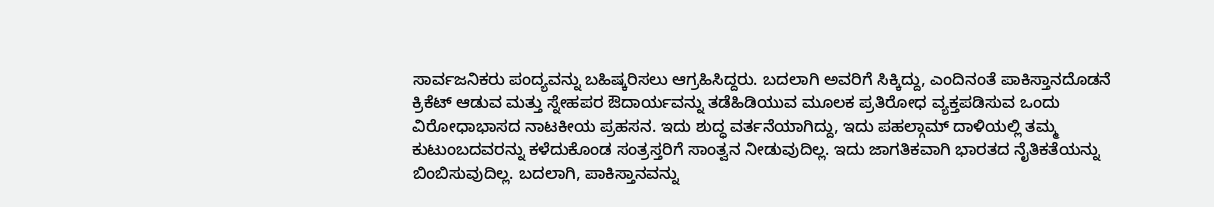ಸಾರ್ವಜನಿಕರು ಪಂದ್ಯವನ್ನು ಬಹಿಷ್ಕರಿಸಲು ಆಗ್ರಹಿಸಿದ್ದರು. ಬದಲಾಗಿ ಅವರಿಗೆ ಸಿಕ್ಕಿದ್ದು, ಎಂದಿನಂತೆ ಪಾಕಿಸ್ತಾನದೊಡನೆ ಕ್ರಿಕೆಟ್ ಆಡುವ ಮತ್ತು ಸ್ನೇಹಪರ ಔದಾರ್ಯವನ್ನು ತಡೆಹಿಡಿಯುವ ಮೂಲಕ ಪ್ರತಿರೋಧ ವ್ಯಕ್ತಪಡಿಸುವ ಒಂದು ವಿರೋಧಾಭಾಸದ ನಾಟಕೀಯ ಪ್ರಹಸನ. ಇದು ಶುದ್ಧ ವರ್ತನೆಯಾಗಿದ್ದು, ಇದು ಪಹಲ್ಗಾಮ್ ದಾಳಿಯಲ್ಲಿ ತಮ್ಮ ಕುಟುಂಬದವರನ್ನು ಕಳೆದುಕೊಂಡ ಸಂತ್ರಸ್ತರಿಗೆ ಸಾಂತ್ವನ ನೀಡುವುದಿಲ್ಲ. ಇದು ಜಾಗತಿಕವಾಗಿ ಭಾರತದ ನೈತಿಕತೆಯನ್ನು ಬಿಂಬಿಸುವುದಿಲ್ಲ. ಬದಲಾಗಿ, ಪಾಕಿಸ್ತಾನವನ್ನು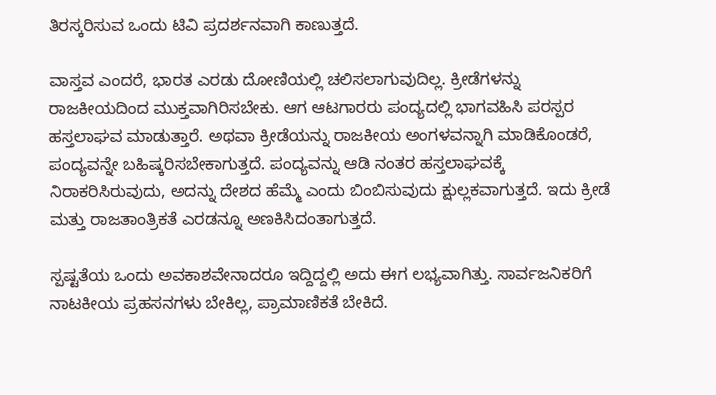ತಿರಸ್ಕರಿಸುವ ಒಂದು ಟಿವಿ ಪ್ರದರ್ಶನವಾಗಿ ಕಾಣುತ್ತದೆ.

ವಾಸ್ತವ ಎಂದರೆ, ಭಾರತ ಎರಡು ದೋಣಿಯಲ್ಲಿ ಚಲಿಸಲಾಗುವುದಿಲ್ಲ. ಕ್ರೀಡೆಗಳನ್ನು ರಾಜಕೀಯದಿಂದ ಮುಕ್ತವಾಗಿರಿಸಬೇಕು. ಆಗ ಆಟಗಾರರು ಪಂದ್ಯದಲ್ಲಿ ಭಾಗವಹಿಸಿ ಪರಸ್ಪರ ಹಸ್ತಲಾಘವ ಮಾಡುತ್ತಾರೆ. ಅಥವಾ ಕ್ರೀಡೆಯನ್ನು ರಾಜಕೀಯ ಅಂಗಳವನ್ನಾಗಿ ಮಾಡಿಕೊಂಡರೆ, ಪಂದ್ಯವನ್ನೇ ಬಹಿಷ್ಕರಿಸಬೇಕಾಗುತ್ತದೆ. ಪಂದ್ಯವನ್ನು ಆಡಿ ನಂತರ ಹಸ್ತಲಾಘವಕ್ಕೆ ನಿರಾಕರಿಸಿರುವುದು, ಅದನ್ನು ದೇಶದ ಹೆಮ್ಮೆ ಎಂದು ಬಿಂಬಿಸುವುದು ಕ್ಷುಲ್ಲಕವಾಗುತ್ತದೆ. ಇದು ಕ್ರೀಡೆ ಮತ್ತು ರಾಜತಾಂತ್ರಿಕತೆ ಎರಡನ್ನೂ ಅಣಕಿಸಿದಂತಾಗುತ್ತದೆ.

ಸ್ಪಷ್ಟತೆಯ ಒಂದು ಅವಕಾಶವೇನಾದರೂ ಇದ್ದಿದ್ದಲ್ಲಿ ಅದು ಈಗ ಲಭ್ಯವಾಗಿತ್ತು. ಸಾರ್ವಜನಿಕರಿಗೆ ನಾಟಕೀಯ ಪ್ರಹಸನಗಳು ಬೇಕಿಲ್ಲ, ಪ್ರಾಮಾಣಿಕತೆ ಬೇಕಿದೆ.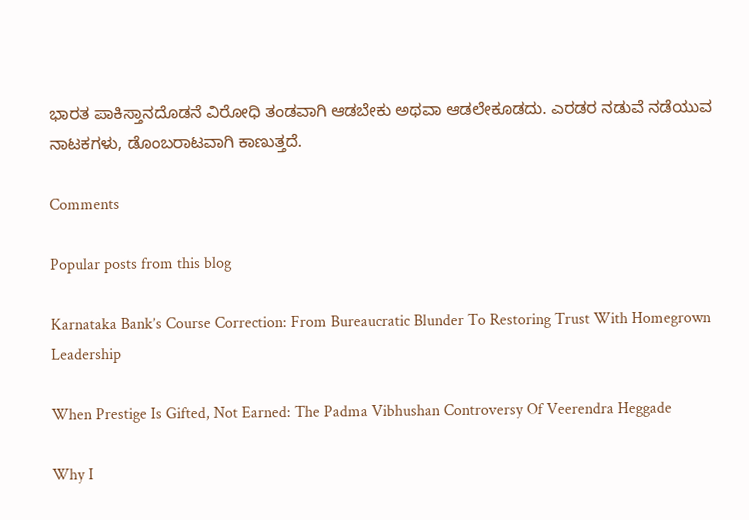ಭಾರತ ಪಾಕಿಸ್ತಾನದೊಡನೆ ವಿರೋಧಿ ತಂಡವಾಗಿ ಆಡಬೇಕು ಅಥವಾ ಆಡಲೇಕೂಡದು. ಎರಡರ ನಡುವೆ ನಡೆಯುವ ನಾಟಕಗಳು, ಡೊಂಬರಾಟವಾಗಿ ಕಾಣುತ್ತದೆ.

Comments

Popular posts from this blog

Karnataka Bank’s Course Correction: From Bureaucratic Blunder To Restoring Trust With Homegrown Leadership

When Prestige Is Gifted, Not Earned: The Padma Vibhushan Controversy Of Veerendra Heggade

Why I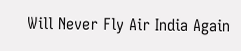Will Never Fly Air India Again